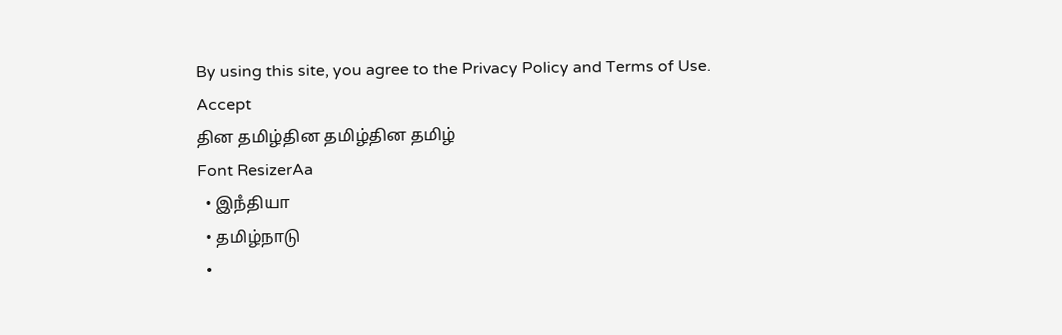By using this site, you agree to the Privacy Policy and Terms of Use.
Accept
தின தமிழ்தின தமிழ்தின தமிழ்
Font ResizerAa
  • இநஂதியா
  • தமிழ்நாடு
  •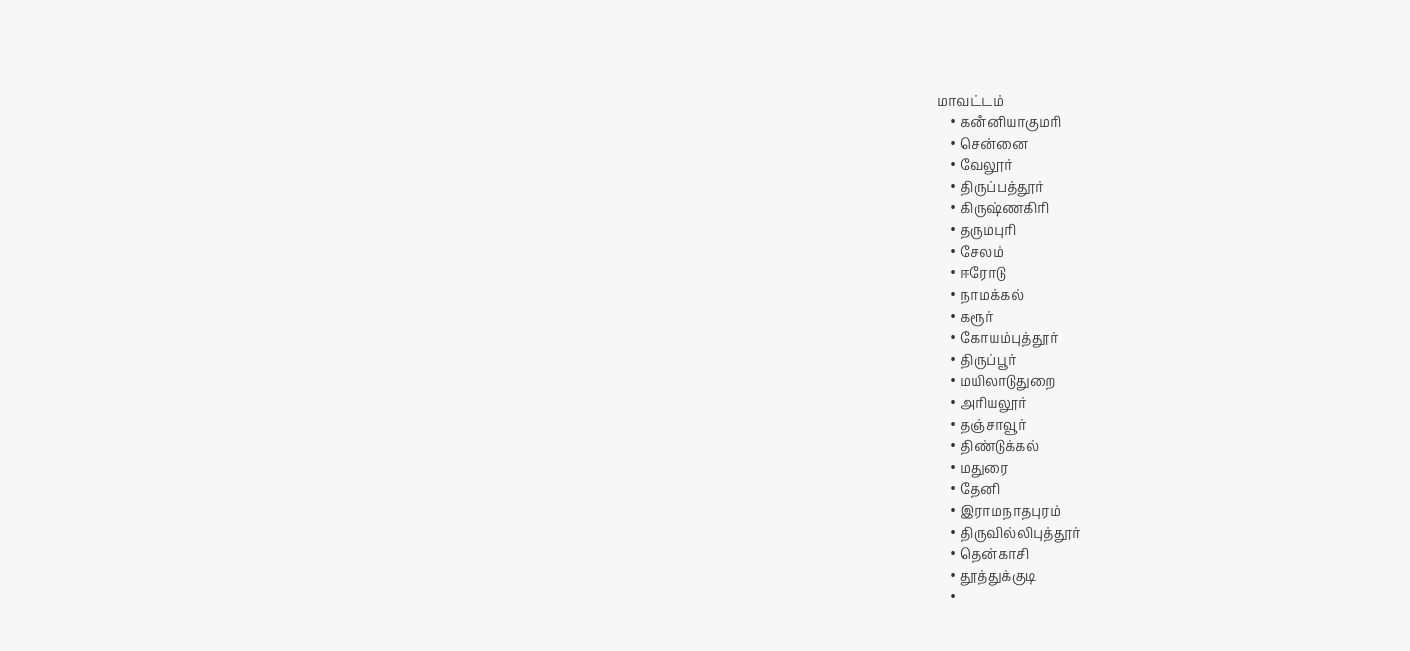மாவட்டம்
    • கனஂனியாகுமரி
    • சென்னை
    • வேலூர்
    • திருப்பத்தூர்
    • கிருஷ்ணகிரி
    • தருமபுரி
    • சேலம்
    • ஈரோடு
    • நாமக்கல்
    • கரூர்
    • கோயம்புத்தூர்
    • திருப்பூர்
    • மயிலாடுதுறை
    • அரியலூர்
    • தஞ்சாவூர்
    • திண்டுக்கல்
    • மதுரை
    • தேனி
    • இராமநாதபுரம்
    • திருவில்லிபுத்தூர்
    • தென்காசி
    • தூத்துக்குடி
    •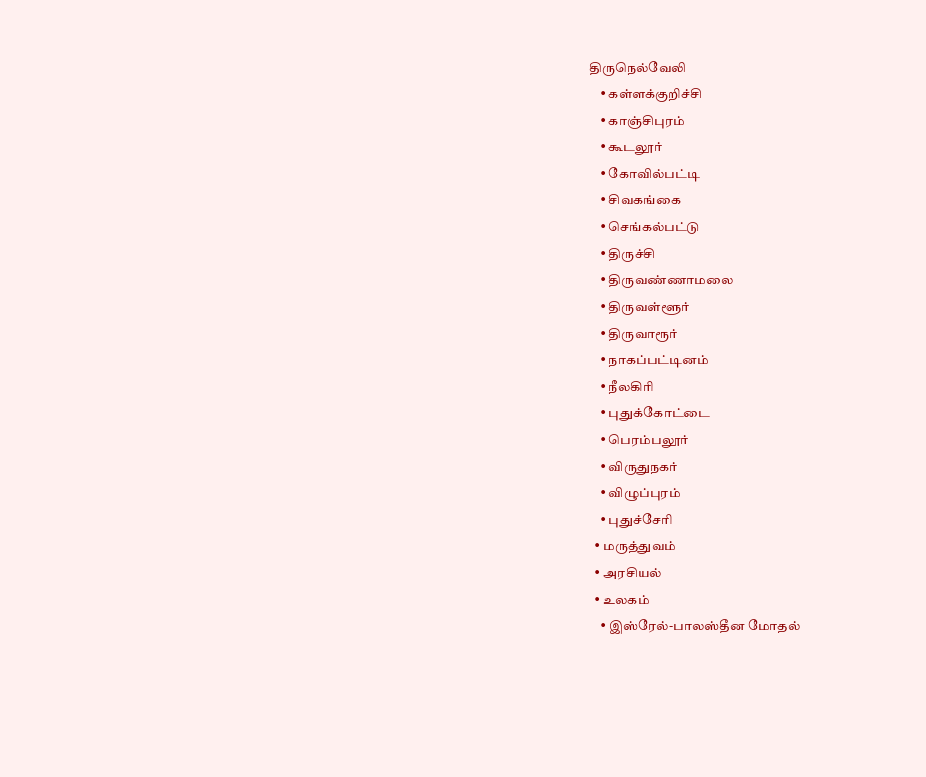திருநெல்வேலி
    • கள்ளக்குறிச்சி
    • காஞ்சிபுரம்
    • கூடலூர்
    • கோவில்பட்டி
    • சிவகங்கை
    • செங்கல்பட்டு
    • திருச்சி
    • திருவண்ணாமலை
    • திருவள்ளூர்
    • திருவாரூர்
    • நாகப்பட்டினம்
    • நீலகிரி
    • புதுக்கோட்டை
    • பெரம்பலூர்
    • விருதுநகர்
    • விழுப்புரம்
    • புதுச்சேரி
  • மருத்துவம்
  • அரசியல்
  • உலகம்
    • இஸ்ரேல்-பாலஸ்தீன மோதல்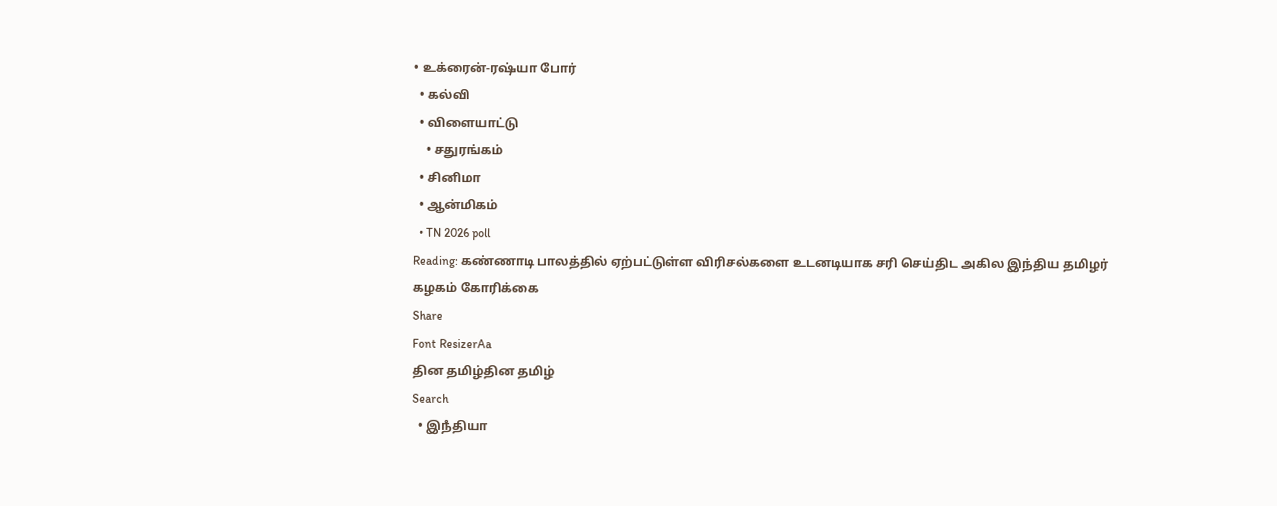• உக்ரைன்-ரஷ்யா போர்
  • கல்வி
  • விளையாட்டு
    • சதுரங்கம்
  • சினிமா
  • ஆன்மிகம்
  • TN 2026 poll
Reading: கண்ணாடி பாலத்தில் ஏற்பட்டுள்ள விரிசல்களை உடனடியாக சரி செய்திட அகில இந்திய தமிழர் கழகம் கோரிக்கை
Share
Font ResizerAa
தின தமிழ்தின தமிழ்
Search
  • இநஂதியா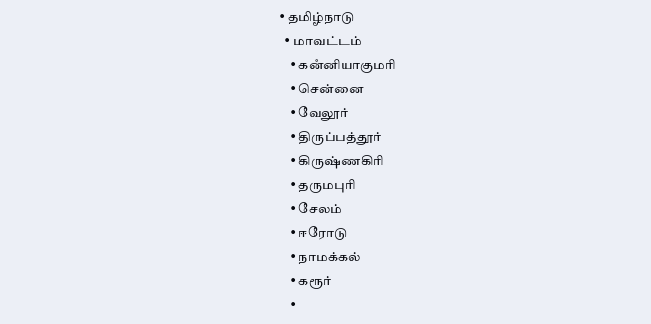• தமிழ்நாடு
  • மாவட்டம்
    • கனஂனியாகுமரி
    • சென்னை
    • வேலூர்
    • திருப்பத்தூர்
    • கிருஷ்ணகிரி
    • தருமபுரி
    • சேலம்
    • ஈரோடு
    • நாமக்கல்
    • கரூர்
    •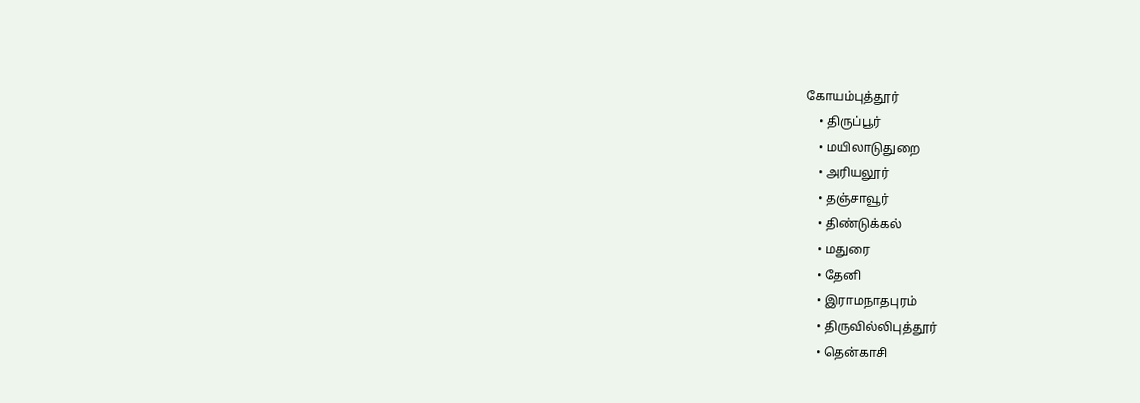கோயம்புத்தூர்
    • திருப்பூர்
    • மயிலாடுதுறை
    • அரியலூர்
    • தஞ்சாவூர்
    • திண்டுக்கல்
    • மதுரை
    • தேனி
    • இராமநாதபுரம்
    • திருவில்லிபுத்தூர்
    • தென்காசி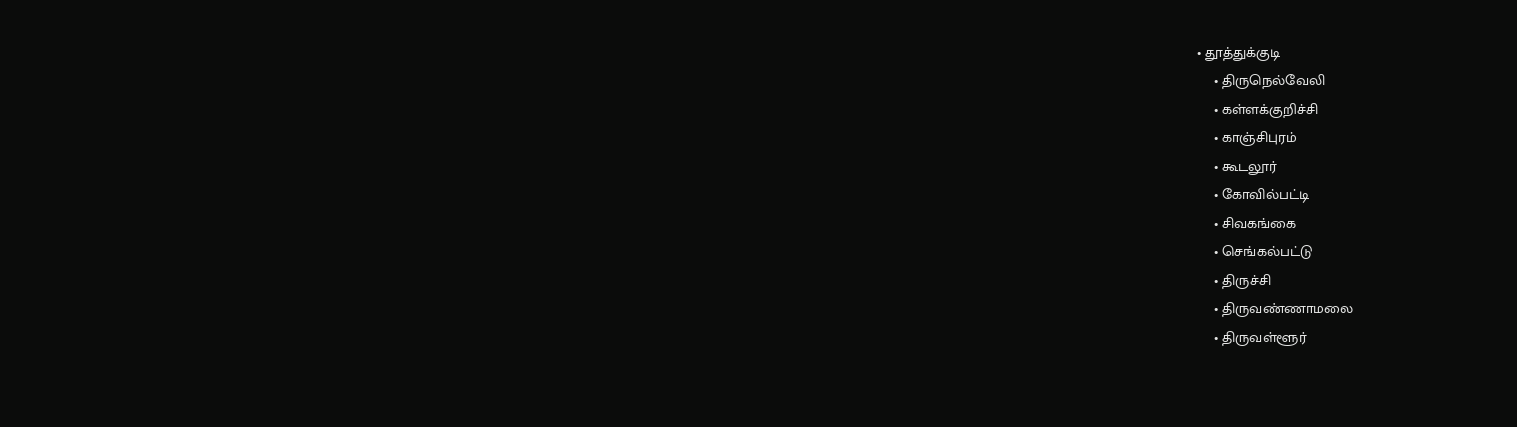• தூத்துக்குடி
    • திருநெல்வேலி
    • கள்ளக்குறிச்சி
    • காஞ்சிபுரம்
    • கூடலூர்
    • கோவில்பட்டி
    • சிவகங்கை
    • செங்கல்பட்டு
    • திருச்சி
    • திருவண்ணாமலை
    • திருவள்ளூர்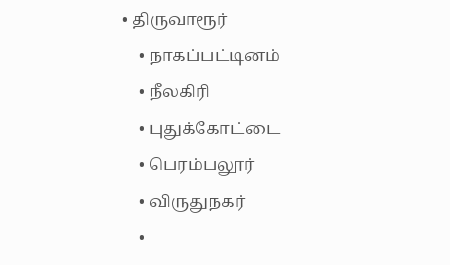• திருவாரூர்
    • நாகப்பட்டினம்
    • நீலகிரி
    • புதுக்கோட்டை
    • பெரம்பலூர்
    • விருதுநகர்
    •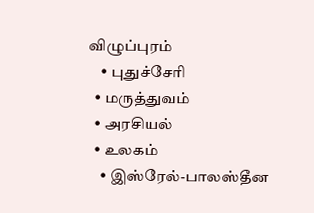விழுப்புரம்
    • புதுச்சேரி
  • மருத்துவம்
  • அரசியல்
  • உலகம்
    • இஸ்ரேல்-பாலஸ்தீன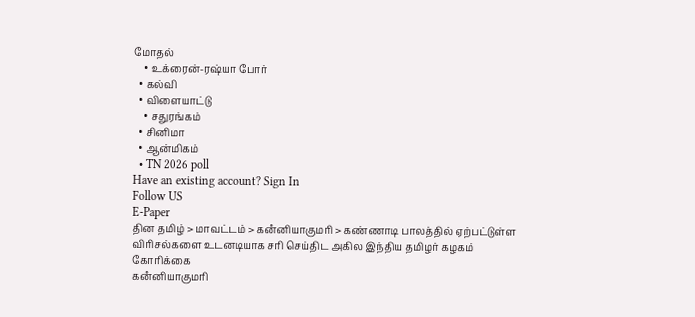மோதல்
    • உக்ரைன்-ரஷ்யா போர்
  • கல்வி
  • விளையாட்டு
    • சதுரங்கம்
  • சினிமா
  • ஆன்மிகம்
  • TN 2026 poll
Have an existing account? Sign In
Follow US
E-Paper
தின தமிழ் > மாவட்டம் > கனஂனியாகுமரி > கண்ணாடி பாலத்தில் ஏற்பட்டுள்ள விரிசல்களை உடனடியாக சரி செய்திட அகில இந்திய தமிழர் கழகம் கோரிக்கை
கனஂனியாகுமரி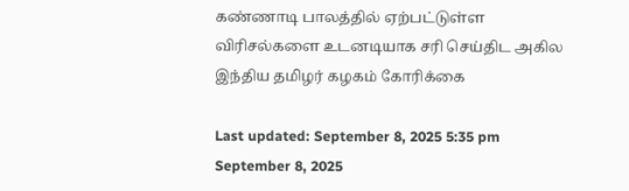கண்ணாடி பாலத்தில் ஏற்பட்டுள்ள விரிசல்களை உடனடியாக சரி செய்திட அகில இந்திய தமிழர் கழகம் கோரிக்கை

Last updated: September 8, 2025 5:35 pm
September 8, 2025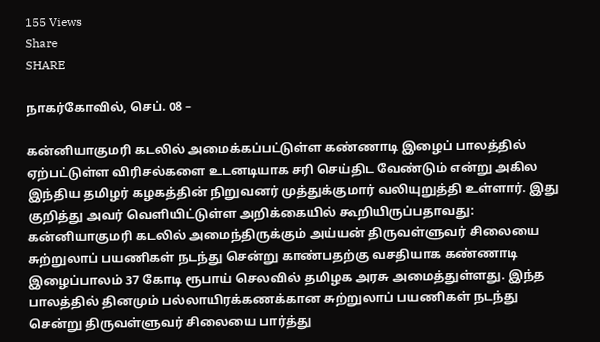155 Views
Share
SHARE

நாகர்கோவில், செப். 08 –

கன்னியாகுமரி கடலில் அமைக்கப்பட்டுள்ள கண்ணாடி இழைப் பாலத்தில் ஏற்பட்டுள்ள விரிசல்களை உடனடியாக சரி செய்திட வேண்டும் என்று அகில இந்திய தமிழர் கழகத்தின் நிறுவனர் முத்துக்குமார் வலியுறுத்தி உள்ளார். இது குறித்து அவர் வெளியிட்டுள்ள அறிக்கையில் கூறியிருப்பதாவது: கன்னியாகுமரி கடலில் அமைந்திருக்கும் அய்யன் திருவள்ளுவர் சிலையை சுற்றுலாப் பயணிகள் நடந்து சென்று காண்பதற்கு வசதியாக கண்ணாடி இழைப்பாலம் 37 கோடி ரூபாய் செலவில் தமிழக அரசு அமைத்துள்ளது. இந்த பாலத்தில் தினமும் பல்லாயிரக்கணக்கான சுற்றுலாப் பயணிகள் நடந்து சென்று திருவள்ளுவர் சிலையை பார்த்து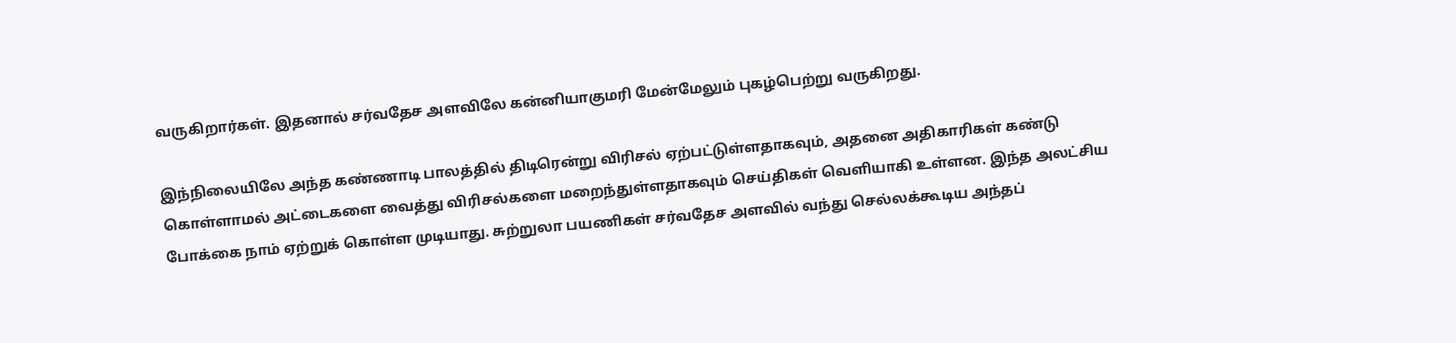வருகிறார்கள். இதனால் சர்வதேச அளவிலே கன்னியாகுமரி மேன்மேலும் புகழ்பெற்று வருகிறது.

இந்நிலையிலே அந்த கண்ணாடி பாலத்தில் திடிரென்று விரிசல் ஏற்பட்டுள்ளதாகவும், அதனை அதிகாரிகள் கண்டு கொள்ளாமல் அட்டைகளை வைத்து விரிசல்களை மறைந்துள்ளதாகவும் செய்திகள் வெளியாகி உள்ளன. இந்த அலட்சிய போக்கை நாம் ஏற்றுக் கொள்ள முடியாது. சுற்றுலா பயணிகள் சர்வதேச அளவில் வந்து செல்லக்கூடிய அந்தப்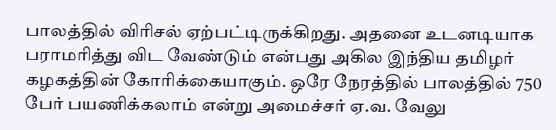பாலத்தில் விரிசல் ஏற்பட்டிருக்கிறது. அதனை உடனடியாக பராமரித்து விட வேண்டும் என்பது அகில இந்திய தமிழர் கழகத்தின் கோரிக்கையாகும். ஒரே நேரத்தில் பாலத்தில் 750 பேர் பயணிக்கலாம் என்று அமைச்சர் ஏ.வ. வேலு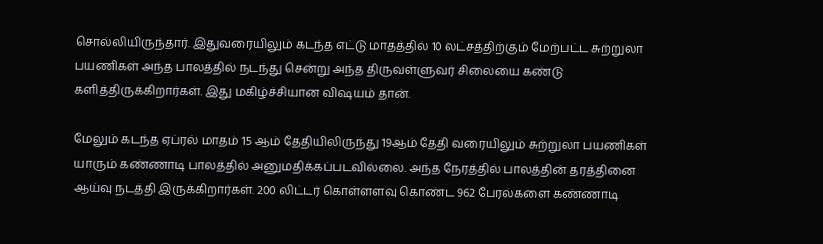சொல்லியிருந்தார். இதுவரையிலும் கடந்த எட்டு மாதத்தில் 10 லட்சத்திற்கும் மேற்பட்ட சுற்றுலா பயணிகள் அந்த பாலத்தில் நடந்து சென்று அந்த திருவள்ளுவர் சிலையை கண்டு களித்திருக்கிறார்கள். இது மகிழ்ச்சியான விஷயம் தான்.

மேலும் கடந்த ஏப்ரல் மாதம் 15 ஆம் தேதியிலிருந்து 19ஆம் தேதி வரையிலும் சுற்றுலா பயணிகள் யாரும் கண்ணாடி பாலத்தில் அனுமதிக்கப்படவில்லை. அந்த நேரத்தில் பாலத்தின் தரத்தினை ஆய்வு நடத்தி இருக்கிறார்கள். 200 லிட்டர் கொள்ளளவு கொண்ட 962 பேரல்களை கண்ணாடி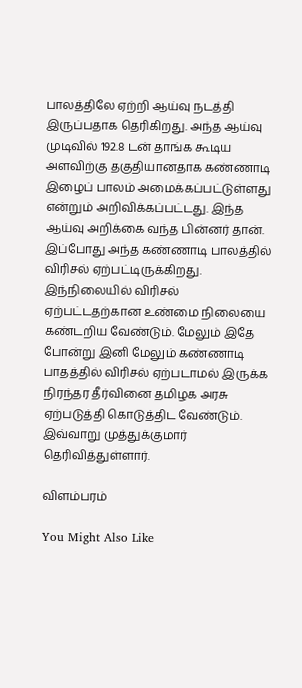பாலத்திலே ஏற்றி ஆய்வு நடத்தி இருப்பதாக தெரிகிறது. அந்த ஆய்வு முடிவில் 192.8 டன் தாங்க கூடிய அளவிற்கு தகுதியானதாக கண்ணாடி இழைப் பாலம் அமைக்கப்பட்டுள்ளது என்றும் அறிவிக்கப்பட்டது. இந்த ஆய்வு அறிக்கை வந்த பின்னர் தான். இப்போது அந்த கண்ணாடி பாலத்தில் விரிசல் ஏற்பட்டிருக்கிறது. இந்நிலையில் விரிசல் ஏற்பட்டதற்கான உண்மை நிலையை கண்டறிய வேண்டும். மேலும் இதே போன்று இனி மேலும் கண்ணாடி பாதத்தில் விரிசல் ஏற்படாமல் இருக்க நிரந்தர தீர்வினை தமிழக அரசு ஏற்படுத்தி கொடுத்திட வேண்டும். இவ்வாறு முத்துக்குமார் தெரிவித்துள்ளார்.

விளம்பரம்

You Might Also Like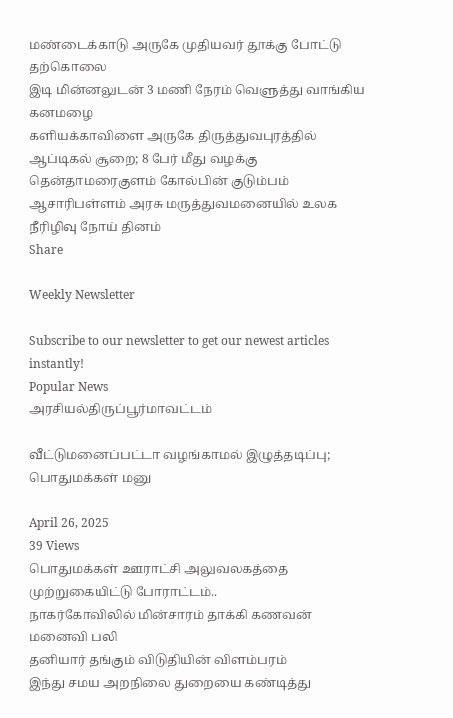மண்டைக்காடு அருகே முதியவர் தூக்கு போட்டு தற்கொலை
இடி மின்னலுடன் 3 மணி நேரம் வெளுத்து வாங்கிய கனமழை
களியக்காவிளை அருகே திருத்துவபுரத்தில் ஆப்டிகல் சூறை; 8 பேர் மீது வழக்கு
தென்தாமரைகுளம் கோல்பின் குடும்பம்
ஆசாரிபள்ளம் அரசு மருத்துவமனையில் உலக நீரிழிவு நோய் தினம்
Share

Weekly Newsletter

Subscribe to our newsletter to get our newest articles instantly!
Popular News
அரசியல்திருப்பூர்மாவட்டம்

வீட்டுமனைப்பட்டா வழங்காமல் இழுத்தடிப்பு; பொதுமக்கள் மனு

April 26, 2025
39 Views
பொதுமக்கள் ஊராட்சி அலுவலகத்தை முற்றுகையிட்டு போராட்டம்..
நாகர்கோவிலில் மின்சாரம் தாக்கி கணவன் மனைவி பலி
தனியார் தங்கும் விடுதியின் விளம்பரம்
இந்து சமய அறநிலை துறையை கண்டித்து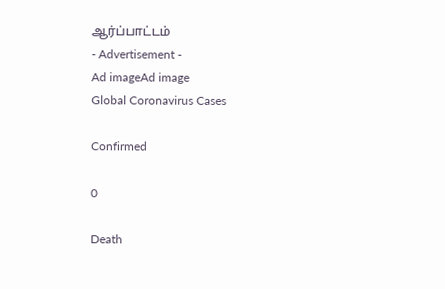ஆர்ப்பாட்டம்
- Advertisement -
Ad imageAd image
Global Coronavirus Cases

Confirmed

0

Death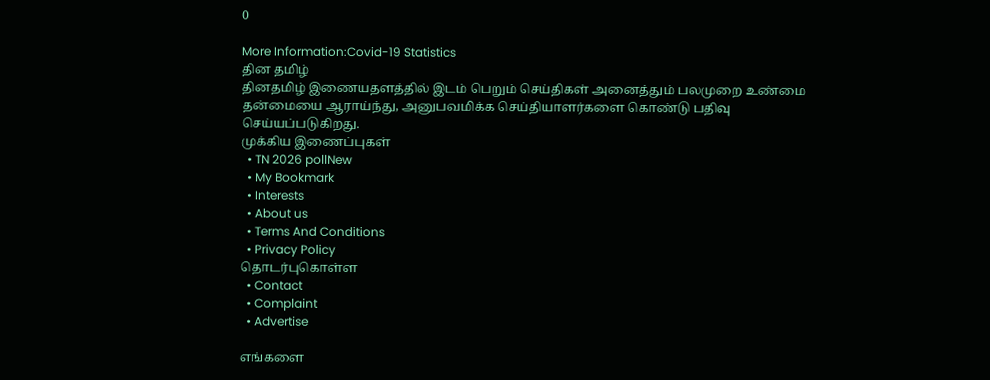0

More Information:Covid-19 Statistics
தின தமிழ்
தினதமிழ் இணையதளத்தில் இடம் பெறும் செய்திகள் அனைத்தும் பலமுறை உண்மை தன்மையை ஆராய்ந்து, அனுபவமிக்க செய்தியாளர்களை கொண்டு பதிவு செய்யப்படுகிறது.
முக்கிய இணைப்புகள்
  • TN 2026 pollNew
  • My Bookmark
  • Interests
  • About us
  • Terms And Conditions
  • Privacy Policy
தொடர்புகொள்ள
  • Contact
  • Complaint
  • Advertise

எங்களை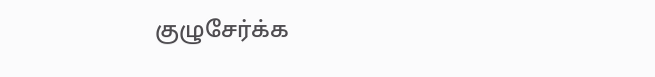குழுசேர்க்க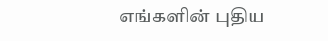எங்களின் புதிய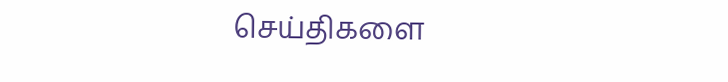செய்திகளை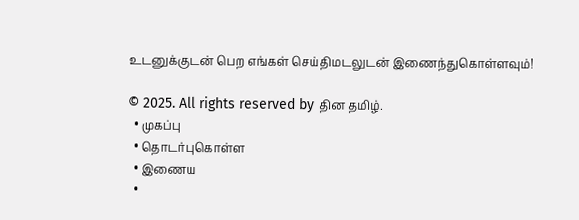உடனுக்குடன் பெற எங்கள் செய்திமடலுடன் இணைந்துகொள்ளவும்!

© 2025. All rights reserved by தின தமிழ்.
  • முகப்பு
  • தொடர்புகொள்ள
  • இணைய
  •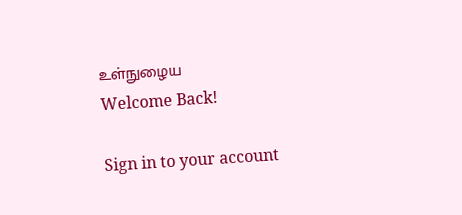உள்நுழைய
Welcome Back!

Sign in to your account